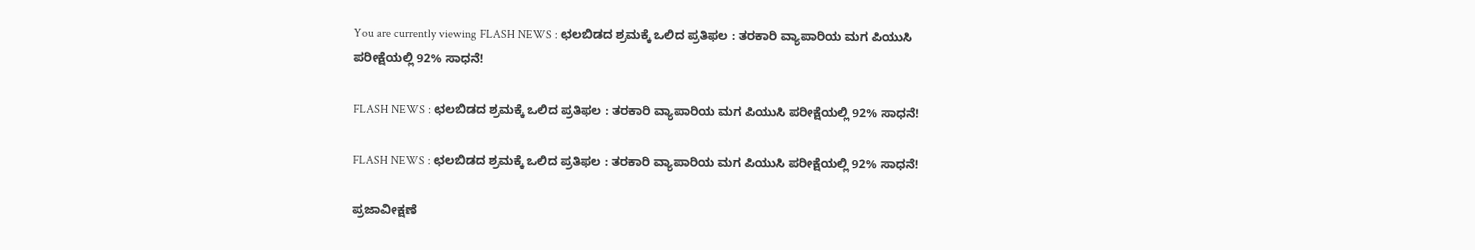You are currently viewing FLASH NEWS : ಛಲಬಿಡದ ಶ್ರಮಕ್ಕೆ ಒಲಿದ ಪ್ರತಿಫಲ : ತರಕಾರಿ ವ್ಯಾಪಾರಿಯ ಮಗ ಪಿಯುಸಿ ಪರೀಕ್ಷೆಯಲ್ಲಿ 92% ಸಾಧನೆ!

FLASH NEWS : ಛಲಬಿಡದ ಶ್ರಮಕ್ಕೆ ಒಲಿದ ಪ್ರತಿಫಲ : ತರಕಾರಿ ವ್ಯಾಪಾರಿಯ ಮಗ ಪಿಯುಸಿ ಪರೀಕ್ಷೆಯಲ್ಲಿ 92% ಸಾಧನೆ!

FLASH NEWS : ಛಲಬಿಡದ ಶ್ರಮಕ್ಕೆ ಒಲಿದ ಪ್ರತಿಫಲ : ತರಕಾರಿ ವ್ಯಾಪಾರಿಯ ಮಗ ಪಿಯುಸಿ ಪರೀಕ್ಷೆಯಲ್ಲಿ 92% ಸಾಧನೆ!

ಪ್ರಜಾವೀಕ್ಷಣೆ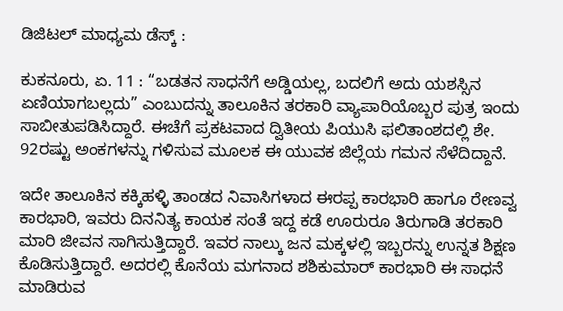ಡಿಜಿಟಲ್ ಮಾಧ್ಯಮ ಡೆಸ್ಕ್ :

ಕುಕನೂರು, ಏ. 11 : “ಬಡತನ ಸಾಧನೆಗೆ ಅಡ್ಡಿಯಲ್ಲ, ಬದಲಿಗೆ ಅದು ಯಶಸ್ಸಿನ ಏಣಿಯಾಗಬಲ್ಲದು” ಎಂಬುದನ್ನು ತಾಲೂಕಿನ ತರಕಾರಿ ವ್ಯಾಪಾರಿಯೊಬ್ಬರ ಪುತ್ರ ಇಂದು ಸಾಬೀತುಪಡಿಸಿದ್ದಾರೆ. ಈಚೆಗೆ ಪ್ರಕಟವಾದ ದ್ವಿತೀಯ ಪಿಯುಸಿ ಫಲಿತಾಂಶದಲ್ಲಿ ಶೇ. 92ರಷ್ಟು ಅಂಕಗಳನ್ನು ಗಳಿಸುವ ಮೂಲಕ ಈ ಯುವಕ ಜಿಲ್ಲೆಯ ಗಮನ ಸೆಳೆದಿದ್ದಾನೆ.

ಇದೇ ತಾಲೂಕಿನ ಕಕ್ಕಿಹಳ್ಳಿ ತಾಂಡದ ನಿವಾಸಿಗಳಾದ ಈರಪ್ಪ ಕಾರಭಾರಿ ಹಾಗೂ ರೇಣವ್ವ ಕಾರಭಾರಿ, ಇವರು ದಿನನಿತ್ಯ ಕಾಯಕ ಸಂತೆ ಇದ್ದ ಕಡೆ ಊರುರೂ ತಿರುಗಾಡಿ ತರಕಾರಿ ಮಾರಿ ಜೀವನ ಸಾಗಿಸುತ್ತಿದ್ದಾರೆ. ಇವರ ನಾಲ್ಕು ಜನ ಮಕ್ಕಳಲ್ಲಿ ಇಬ್ಬರನ್ನು ಉನ್ನತ ಶಿಕ್ಷಣ ಕೊಡಿಸುತ್ತಿದ್ದಾರೆ. ಅದರಲ್ಲಿ ಕೊನೆಯ ಮಗನಾದ ಶಶಿಕುಮಾರ್ ಕಾರಭಾರಿ ಈ ಸಾಧನೆ ಮಾಡಿರುವ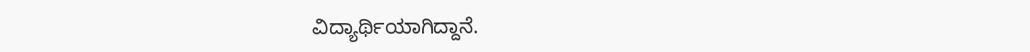ವಿದ್ಯಾರ್ಥಿಯಾಗಿದ್ದಾನೆ.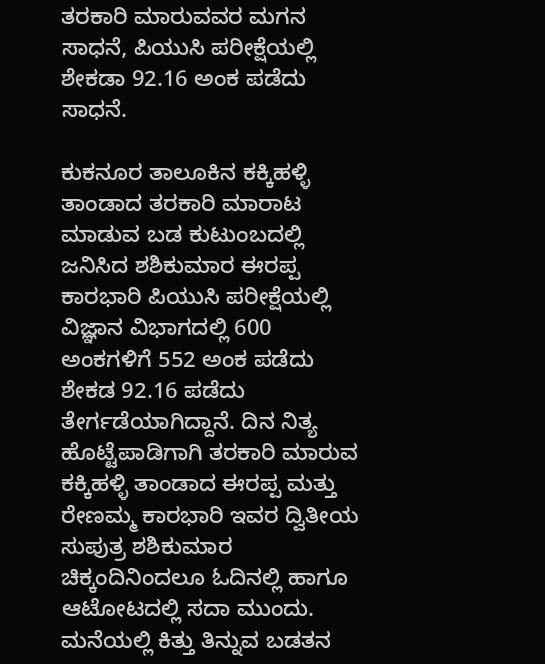ತರಕಾರಿ ಮಾರುವವರ ಮಗನ ಸಾಧನೆ, ಪಿಯುಸಿ ಪರೀಕ್ಷೆಯಲ್ಲಿ ಶೇಕಡಾ 92.16 ಅಂಕ ಪಡೆದು ಸಾಧನೆ.

ಕುಕನೂರ ತಾಲೂಕಿನ ಕಕ್ಕಿಹಳ್ಳಿ ತಾಂಡಾದ ತರಕಾರಿ ಮಾರಾಟ ಮಾಡುವ ಬಡ ಕುಟುಂಬದಲ್ಲಿ ಜನಿಸಿದ ಶಶಿಕುಮಾರ ಈರಪ್ಪ ಕಾರಭಾರಿ ಪಿಯುಸಿ ಪರೀಕ್ಷೆಯಲ್ಲಿ ವಿಜ್ಞಾನ ವಿಭಾಗದಲ್ಲಿ 600 ಅಂಕಗಳಿಗೆ 552 ಅಂಕ ಪಡೆದು ಶೇಕಡ 92.16 ಪಡೆದು ತೇರ್ಗಡೆಯಾಗಿದ್ದಾನೆ. ದಿನ ನಿತ್ಯ ಹೊಟ್ಟೆಪಾಡಿಗಾಗಿ ತರಕಾರಿ ಮಾರುವ ಕಕ್ಕಿಹಳ್ಳಿ ತಾಂಡಾದ ಈರಪ್ಪ ಮತ್ತು ರೇಣಮ್ಮ ಕಾರಭಾರಿ ಇವರ ದ್ವಿತೀಯ ಸುಪುತ್ರ ಶಶಿಕುಮಾರ ಚಿಕ್ಕಂದಿನಿಂದಲೂ ಓದಿನಲ್ಲಿ ಹಾಗೂ ಆಟೋಟದಲ್ಲಿ ಸದಾ ಮುಂದು. ಮನೆಯಲ್ಲಿ ಕಿತ್ತು ತಿನ್ನುವ ಬಡತನ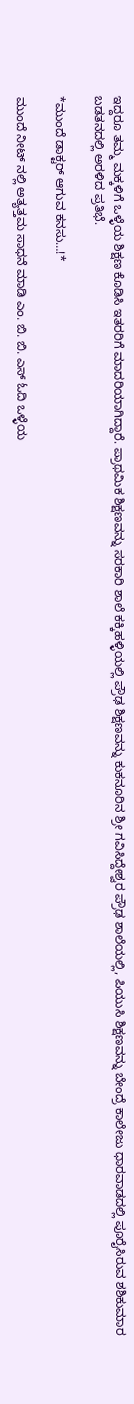ಇದ್ದರೂ ತಮ್ಮ ಮಕ್ಕಳಿಗೆ ಒಳ್ಳೆಯ ಶಿಕ್ಷಣ ಕೊಡಿಸಿ ಇತರರಿಗೆ ಮಾದರಿಯಾಗಿದ್ದಾರೆ. ಪ್ರಾಥಮಿಕ ಶಿಕ್ಷಣವನ್ನು ಸರಕಾರಿ ಶಾಲೆ ಕಕ್ಕಿಹಳ್ಳಿಯಲ್ಲಿ ಪ್ರೌಢ ಶಿಕ್ಷಣವನ್ನು ಕುಕನೂರಿನ ಶ್ರೀ ಗವಿಸಿದ್ದೇಶ್ವರ ಪ್ರೌಢ ಶಾಲೆಯಲ್ಲಿ, ಪಿಯುಸಿ ಶಿಕ್ಷಣವನ್ನು ಬೇಂದ್ರೆ ಕಾಲೇಜು ಧಾರವಾಡದಲ್ಲಿ ಪೂರೈಸಿರುವ ಶಶಿಕುಮಾರ ಬಡತನದಲ್ಲಿ ಅರಳಿದ ಪ್ರತಿಭೆ.

*ಮುಂದೆ ಡಾಕ್ಟರ್ ಆಗುವ ಕನಸು…!*

ಮುಂದೆ ನೀಟ್ ನಲ್ಲಿ ಅತ್ಯತ್ತಮ ಸಾಧನೆ ಮಾಡಿ ಎಂ. ಬಿ. ಬಿ. ಎಸ್ ಓದಿ ಒಳ್ಳೆಯ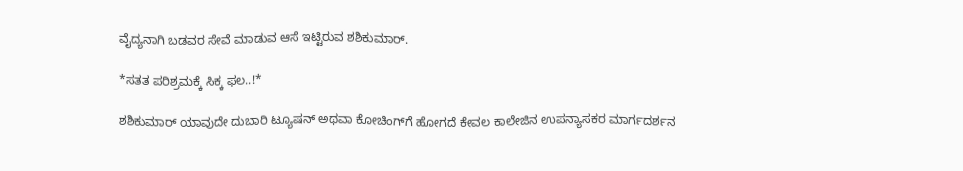ವೈದ್ಯನಾಗಿ ಬಡವರ ಸೇವೆ ಮಾಡುವ ಆಸೆ ಇಟ್ಟಿರುವ ಶಶಿಕುಮಾರ್.

*ಸತತ ಪರಿಶ್ರಮಕ್ಕೆ ಸಿಕ್ಕ ಫಲ..!*

ಶಶಿಕುಮಾರ್ ಯಾವುದೇ ದುಬಾರಿ ಟ್ಯೂಷನ್ ಅಥವಾ ಕೋಚಿಂಗ್‌ಗೆ ಹೋಗದೆ ಕೇವಲ ಕಾಲೇಜಿನ ಉಪನ್ಯಾಸಕರ ಮಾರ್ಗದರ್ಶನ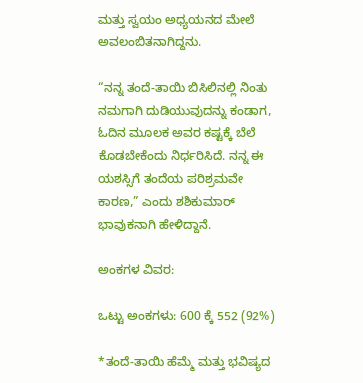ಮತ್ತು ಸ್ವಯಂ ಅಧ್ಯಯನದ ಮೇಲೆ ಅವಲಂಬಿತನಾಗಿದ್ದನು.

“ನನ್ನ ತಂದೆ-ತಾಯಿ ಬಿಸಿಲಿನಲ್ಲಿ ನಿಂತು ನಮಗಾಗಿ ದುಡಿಯುವುದನ್ನು ಕಂಡಾಗ, ಓದಿನ ಮೂಲಕ ಅವರ ಕಷ್ಟಕ್ಕೆ ಬೆಲೆ ಕೊಡಬೇಕೆಂದು ನಿರ್ಧರಿಸಿದೆ. ನನ್ನ ಈ ಯಶಸ್ಸಿಗೆ ತಂದೆಯ ಪರಿಶ್ರಮವೇ ಕಾರಣ,” ಎಂದು ಶಶಿಕುಮಾರ್ ಭಾವುಕನಾಗಿ ಹೇಳಿದ್ದಾನೆ.

ಅಂಕಗಳ ವಿವರ:

ಒಟ್ಟು ಅಂಕಗಳು: 600 ಕ್ಕೆ 552 (92%)

*ತಂದೆ-ತಾಯಿ ಹೆಮ್ಮೆ ಮತ್ತು ಭವಿಷ್ಯದ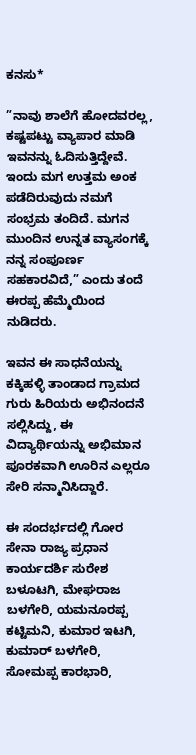ಕನಸು*

”ನಾವು ಶಾಲೆಗೆ ಹೋದವರಲ್ಲ, ಕಷ್ಟಪಟ್ಟು ವ್ಯಾಪಾರ ಮಾಡಿ ಇವನನ್ನು ಓದಿಸುತ್ತಿದ್ದೇವೆ. ಇಂದು ಮಗ ಉತ್ತಮ ಅಂಕ ಪಡೆದಿರುವುದು ನಮಗೆ ಸಂಭ್ರಮ ತಂದಿದೆ. ಮಗನ ಮುಂದಿನ ಉನ್ನತ ವ್ಯಾಸಂಗಕ್ಕೆ ನನ್ನ ಸಂಪೂರ್ಣ ಸಹಕಾರವಿದೆ,” ಎಂದು ತಂದೆ ಈರಪ್ಪ ಹೆಮ್ಮೆಯಿಂದ ನುಡಿದರು.

ಇವನ ಈ ಸಾಧನೆಯನ್ನು ಕಕ್ಕಿಹಳ್ಳಿ ತಾಂಡಾದ ಗ್ರಾಮದ ಗುರು ಹಿರಿಯರು ಅಭಿನಂದನೆ ಸಲ್ಲಿಸಿದ್ದು, ಈ ವಿದ್ಯಾರ್ಥಿಯನ್ನು ಅಭಿಮಾನ ಪೂರಕವಾಗಿ ಊರಿನ ಎಲ್ಲರೂ ಸೇರಿ ಸನ್ಮಾನಿಸಿದ್ದಾರೆ.

ಈ ಸಂದರ್ಭದಲ್ಲಿ ಗೋರ ಸೇನಾ ರಾಜ್ಯ ಪ್ರಧಾನ ಕಾರ್ಯದರ್ಶಿ ಸುರೇಶ ಬಳೂಟಗಿ, ಮೇಘರಾಜ ಬಳಗೇರಿ, ಯಮನೂರಪ್ಪ ಕಟ್ಟಿಮನಿ, ಕುಮಾರ ಇಟಗಿ, ಕುಮಾರ್ ಬಳಗೇರಿ, ಸೋಮಪ್ಪ ಕಾರಭಾರಿ,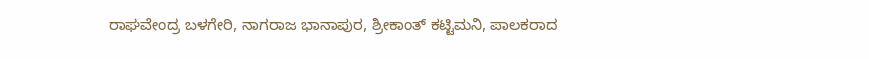ರಾಘವೇಂದ್ರ ಬಳಗೇರಿ, ನಾಗರಾಜ ಭಾನಾಪುರ, ಶ್ರೀಕಾಂತ್ ಕಟ್ಟಿಮನಿ, ಪಾಲಕರಾದ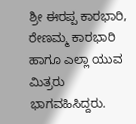ಶ್ರೀ ಈರಪ್ಪ ಕಾರಭಾರಿ, ರೇಣಮ್ಮ ಕಾರಭಾರಿ ಹಾಗೂ ಎಲ್ಲಾ ಯುವ ಮಿತ್ರರು ಭಾಗವಹಿಸಿದ್ದರು.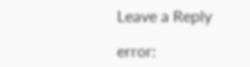Leave a Reply

error: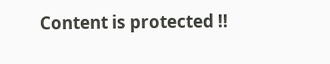Content is protected !!